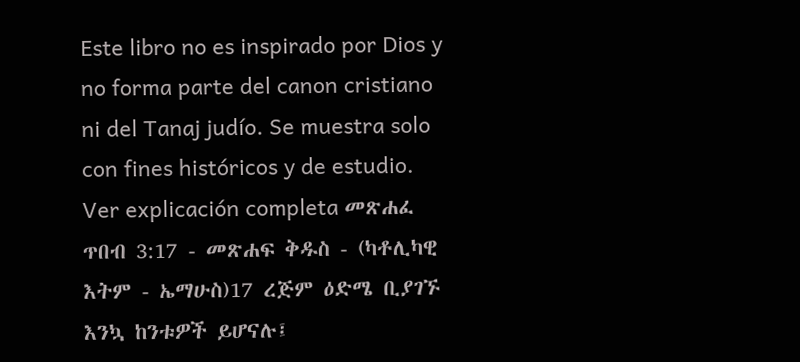Este libro no es inspirado por Dios y no forma parte del canon cristiano ni del Tanaj judío. Se muestra solo con fines históricos y de estudio. Ver explicación completa መጽሐፈ ጥበብ 3:17 - መጽሐፍ ቅዱስ - (ካቶሊካዊ እትም - ኤማሁስ)17 ረጅም ዕድሜ ቢያገኙ እንኳ ከንቱዎች ይሆናሉ፤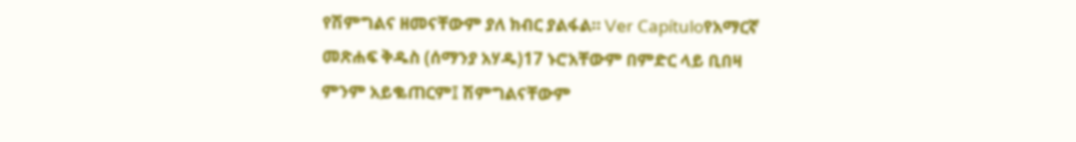የሽምግልና ዘመናቸውም ያለ ክብር ያልፋል። Ver Capítuloየአማርኛ መጽሐፍ ቅዱስ (ሰማንያ አሃዱ)17 ኑሮአቸውም በምድር ላይ ቢበዛ ምንም አይቈጠርም፤ ሽምግልናቸውም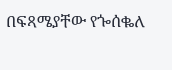በፍጻሜያቸው የጐሰቈለ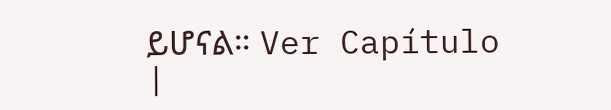ይሆናል። Ver Capítulo |